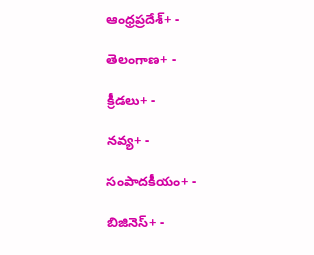ఆంధ్రప్రదేశ్+ -

తెలంగాణ+ -

క్రీడలు+ -

నవ్య+ -

సంపాదకీయం+ -

బిజినెస్+ -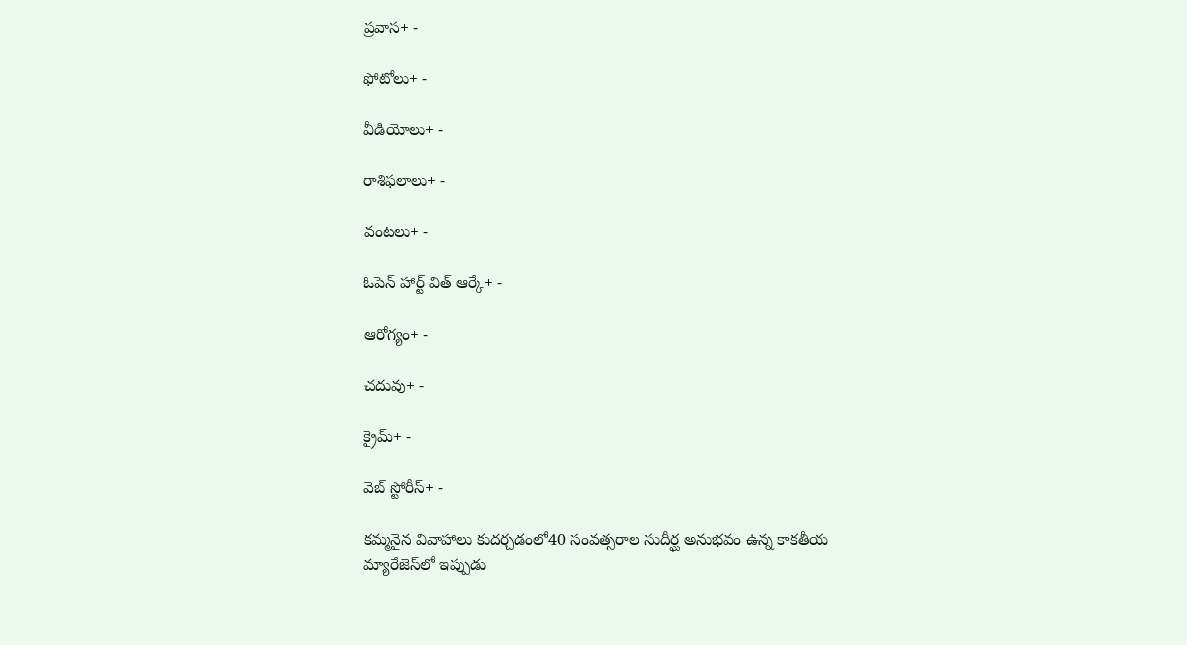ప్రవాస+ -

ఫోటోలు+ -

వీడియోలు+ -

రాశిఫలాలు+ -

వంటలు+ -

ఓపెన్ హార్ట్ విత్ ఆర్కే+ -

ఆరోగ్యం+ -

చదువు+ -

క్రైమ్+ -

వెబ్ స్టోరీస్+ -

కమ్మనైన వివాహాలు కుదర్చడంలో40 సంవత్సరాల సుదీర్ఘ అనుభవం ఉన్న కాకతీయ మ్యారేజెస్‌లో ఇప్పుడు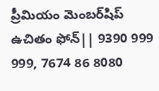ప్రీమియం మెంబర్‌షిప్‌ ఉచితం ఫోన్|| 9390 999 999, 7674 86 8080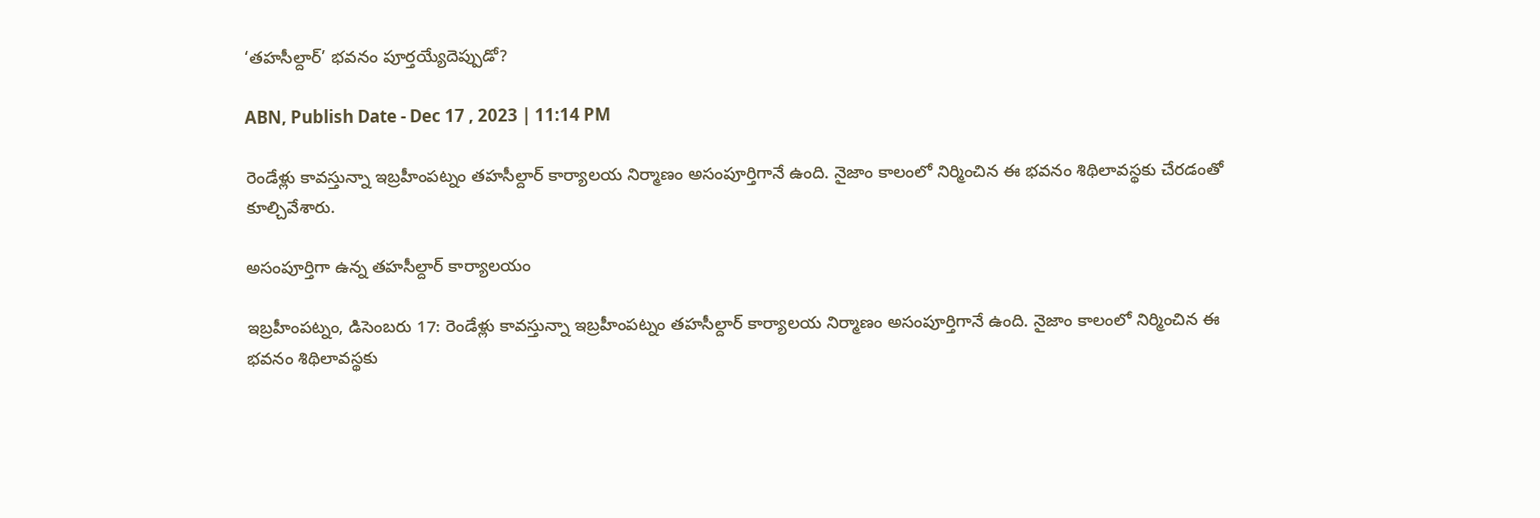‘తహసీల్దార్‌’ భవనం పూర్తయ్యేదెప్పుడో?

ABN, Publish Date - Dec 17 , 2023 | 11:14 PM

రెండేళ్లు కావస్తున్నా ఇబ్రహీంపట్నం తహసీల్దార్‌ కార్యాలయ నిర్మాణం అసంపూర్తిగానే ఉంది. నైజాం కాలంలో నిర్మించిన ఈ భవనం శిథిలావస్థకు చేరడంతో కూల్చివేశారు.

అసంపూర్తిగా ఉన్న తహసీల్దార్‌ కార్యాలయం

ఇబ్రహీంపట్నం, డిసెంబరు 17: రెండేళ్లు కావస్తున్నా ఇబ్రహీంపట్నం తహసీల్దార్‌ కార్యాలయ నిర్మాణం అసంపూర్తిగానే ఉంది. నైజాం కాలంలో నిర్మించిన ఈ భవనం శిథిలావస్థకు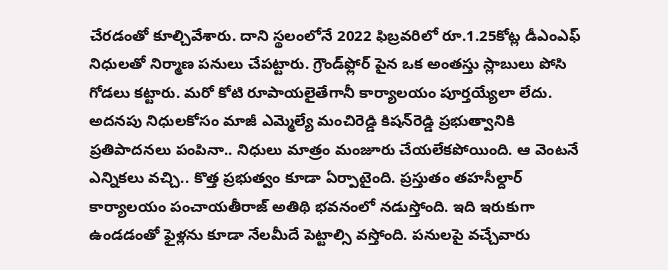చేరడంతో కూల్చివేశారు. దాని స్థలంలోనే 2022 ఫిబ్రవరిలో రూ.1.25కోట్ల డీఎంఎఫ్‌ నిధులతో నిర్మాణ పనులు చేపట్టారు. గ్రౌండ్‌ఫ్లోర్‌ పైన ఒక అంతస్తు స్లాబులు పోసి గోడలు కట్టారు. మరో కోటి రూపాయలైతేగానీ కార్యాలయం పూర్తయ్యేలా లేదు. అదనపు నిధులకోసం మాజీ ఎమ్మెల్యే మంచిరెడ్డి కిషన్‌రెడ్డి ప్రభుత్వానికి ప్రతిపాదనలు పంపినా.. నిధులు మాత్రం మంజూరు చేయలేకపోయింది. ఆ వెంటనే ఎన్నికలు వచ్చి.. కొత్త ప్రభుత్వం కూడా ఏర్పాటైంది. ప్రస్తుతం తహసీల్దార్‌ కార్యాలయం పంచాయతీరాజ్‌ అతిథి భవనంలో నడుస్తోంది. ఇది ఇరుకుగా ఉండడంతో ఫైళ్లను కూడా నేలమీదే పెట్టాల్సి వస్తోంది. పనులపై వచ్చేవారు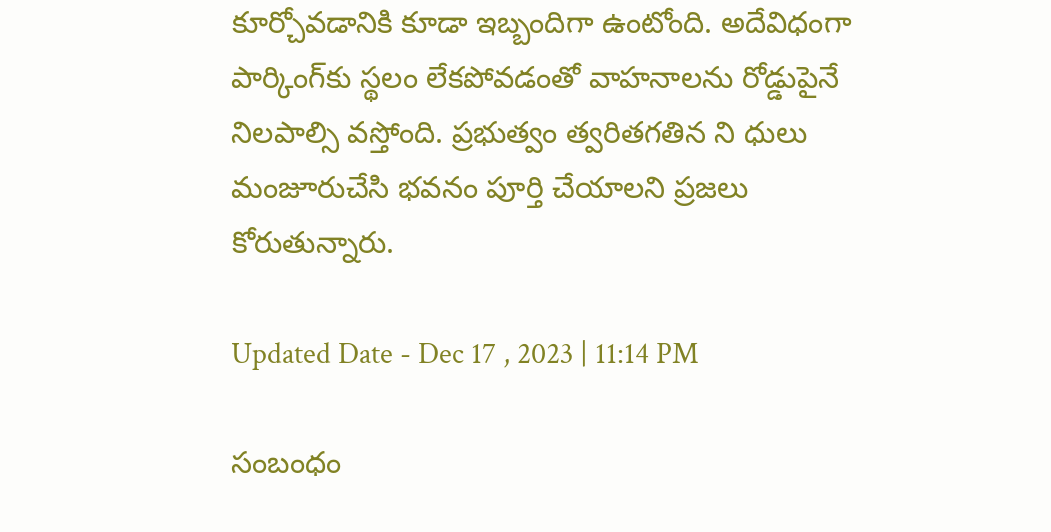కూర్చోవడానికి కూడా ఇబ్బందిగా ఉంటోంది. అదేవిధంగా పార్కింగ్‌కు స్థలం లేకపోవడంతో వాహనాలను రోడ్డుపైనే నిలపాల్సి వస్తోంది. ప్రభుత్వం త్వరితగతిన ని ధులు మంజూరుచేసి భవనం పూర్తి చేయాలని ప్రజలు కోరుతున్నారు.

Updated Date - Dec 17 , 2023 | 11:14 PM

సంబంధం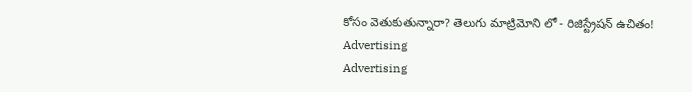కోసం వెతుకుతున్నారా? తెలుగు మాట్రిమోని లో - రిజిస్ట్రేషన్ ఉచితం!
Advertising
Advertising